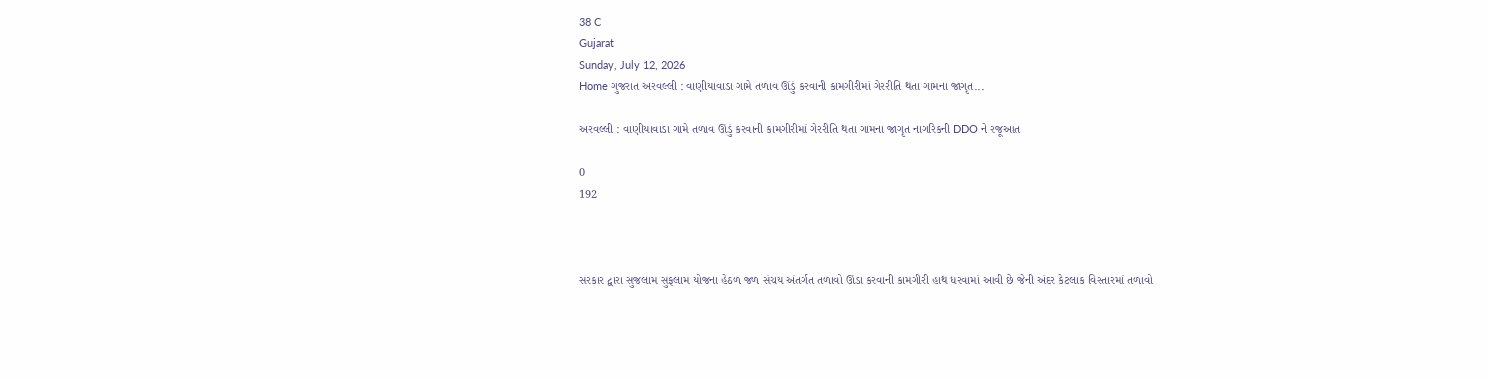38 C
Gujarat
Sunday, July 12, 2026
Home ગુજરાત અરવલ્લી : વાણીયાવાડા ગામે તળાવ ઊંડું કરવાની કામગીરીમાં ગેરરીતિ થતા ગામના જાગૃત...

અરવલ્લી : વાણીયાવાડા ગામે તળાવ ઊંડું કરવાની કામગીરીમાં ગેરરીતિ થતા ગામના જાગૃત નાગરિકની DDO ને રજૂઆત

0
192



સરકાર દ્વારા સુજલામ સુફલામ યોજના હેઠળ જળ સંચય અંતર્ગત તળાવો ઊંડા કરવાની કામગીરી હાથ ધરવામાં આવી છે જેની અંદર કેટલાક વિસ્તારમાં તળાવો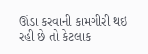ઊંડા કરવાની કામગીરી થઇ રહી છે તો કેટલાક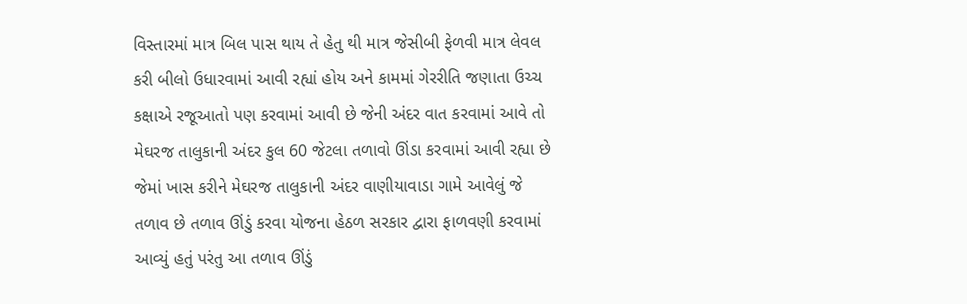વિસ્તારમાં માત્ર બિલ પાસ થાય તે હેતુ થી માત્ર જેસીબી ફેળવી માત્ર લેવલ કરી બીલો ઉધારવામાં આવી રહ્યાં હોય અને કામમાં ગેરરીતિ જણાતા ઉચ્ચ કક્ષાએ રજૂઆતો પણ કરવામાં આવી છે જેની અંદર વાત કરવામાં આવે તો મેઘરજ તાલુકાની અંદર કુલ 60 જેટલા તળાવો ઊંડા કરવામાં આવી રહ્યા છે જેમાં ખાસ કરીને મેઘરજ તાલુકાની અંદર વાણીયાવાડા ગામે આવેલું જે તળાવ છે તળાવ ઊંડું કરવા યોજના હેઠળ સરકાર દ્વારા ફાળવણી કરવામાં આવ્યું હતું પરંતુ આ તળાવ ઊંડું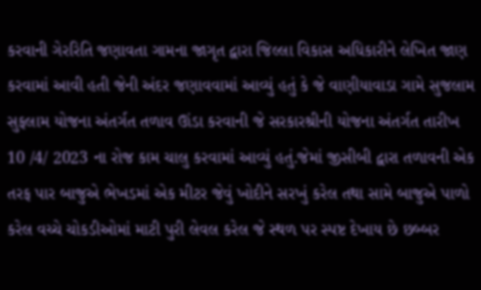કરવાની ગેરરિતિ જણાવતા ગામના જાગૃત દ્વારા જિલ્લા વિકાસ અધિકારીને લેખિત જાણ કરવામાં આવી હતી જેની અંદર જણાવવામાં આવ્યું હતું કે જે વાણીયાવાડા ગામે સુજલામ સુફલામ યોજના અંતર્ગત તળાવ ઊંડા કરવાની જે સરકારશ્રીની યોજના અંતર્ગત તારીખ 10 /4/ 2023 ના રોજ કામ ચાલુ કરવામાં આવ્યું હતું.જેમાં જીસીબી દ્વારા તળાવની એક તરફ પાર બાજુએ ભેખડમાં એક મીટર જેવું ખોદીને સરખું કરેલ તથા સામે બાજુએ પાળો કરેલ વચ્ચે ચોકડીઓમાં માટી પુરી લેવલ કરેલ જે સ્થળ પર સ્પષ્ટ દેખાય છે છબ્બર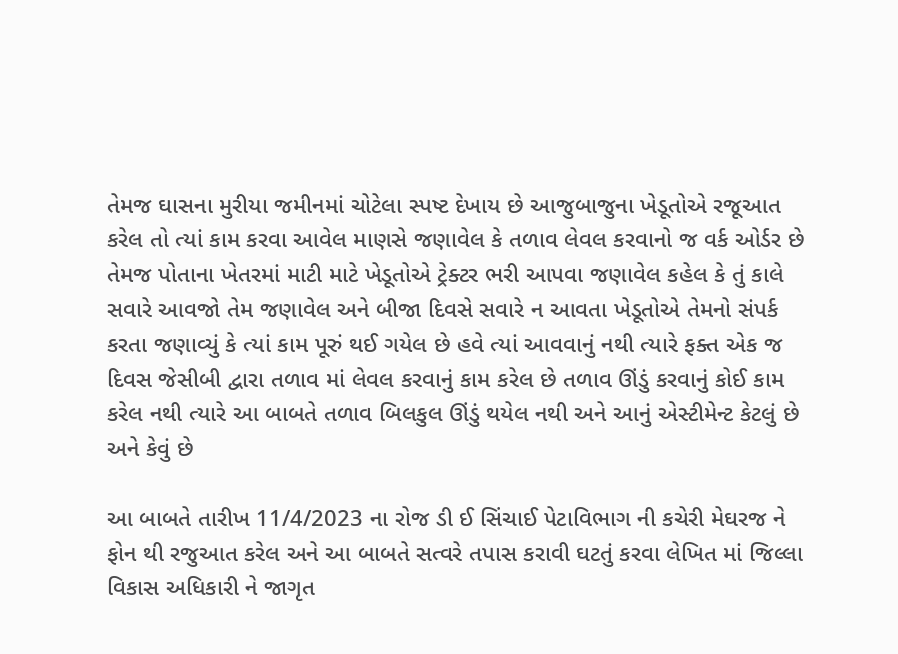તેમજ ઘાસના મુરીયા જમીનમાં ચોટેલા સ્પષ્ટ દેખાય છે આજુબાજુના ખેડૂતોએ રજૂઆત કરેલ તો ત્યાં કામ કરવા આવેલ માણસે જણાવેલ કે તળાવ લેવલ કરવાનો જ વર્ક ઓર્ડર છે તેમજ પોતાના ખેતરમાં માટી માટે ખેડૂતોએ ટ્રેક્ટર ભરી આપવા જણાવેલ કહેલ કે તું કાલે સવારે આવજો તેમ જણાવેલ અને બીજા દિવસે સવારે ન આવતા ખેડૂતોએ તેમનો સંપર્ક કરતા જણાવ્યું કે ત્યાં કામ પૂરું થઈ ગયેલ છે હવે ત્યાં આવવાનું નથી ત્યારે ફક્ત એક જ દિવસ જેસીબી દ્વારા તળાવ માં લેવલ કરવાનું કામ કરેલ છે તળાવ ઊંડું કરવાનું કોઈ કામ કરેલ નથી ત્યારે આ બાબતે તળાવ બિલકુલ ઊંડું થયેલ નથી અને આનું એસ્ટીમેન્ટ કેટલું છે અને કેવું છે

આ બાબતે તારીખ 11/4/2023 ના રોજ ડી ઈ સિંચાઈ પેટાવિભાગ ની કચેરી મેઘરજ ને ફોન થી રજુઆત કરેલ અને આ બાબતે સત્વરે તપાસ કરાવી ઘટતું કરવા લેખિત માં જિલ્લા વિકાસ અધિકારી ને જાગૃત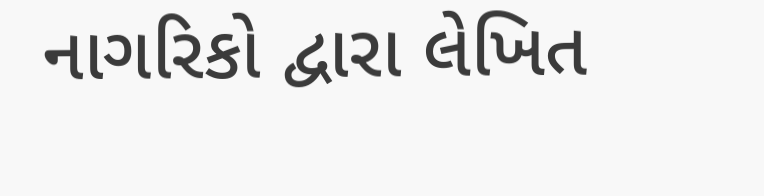નાગરિકો દ્વારા લેખિત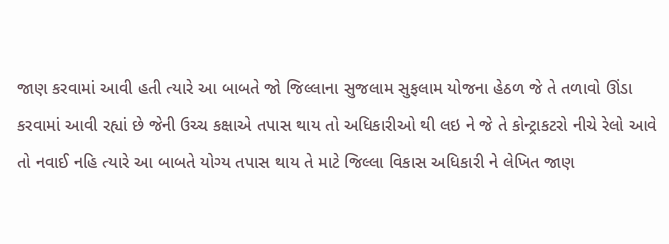જાણ કરવામાં આવી હતી ત્યારે આ બાબતે જો જિલ્લાના સુજલામ સુફલામ યોજના હેઠળ જે તે તળાવો ઊંડા કરવામાં આવી રહ્યાં છે જેની ઉચ્ચ કક્ષાએ તપાસ થાય તો અધિકારીઓ થી લઇ ને જે તે કોન્ટ્રાકટરો નીચે રેલો આવે તો નવાઈ નહિ ત્યારે આ બાબતે યોગ્ય તપાસ થાય તે માટે જિલ્લા વિકાસ અધિકારી ને લેખિત જાણ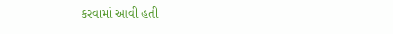કરવામાં આવી હતી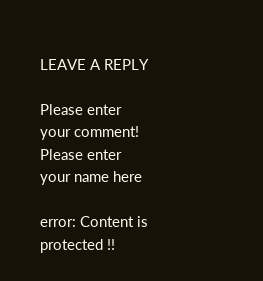LEAVE A REPLY

Please enter your comment!
Please enter your name here

error: Content is protected !!